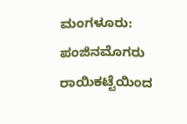ಮಂಗಳೂರು: ಪಂಜಿನಮೊಗರು ರಾಯಿಕಟ್ಟೆಯಿಂದ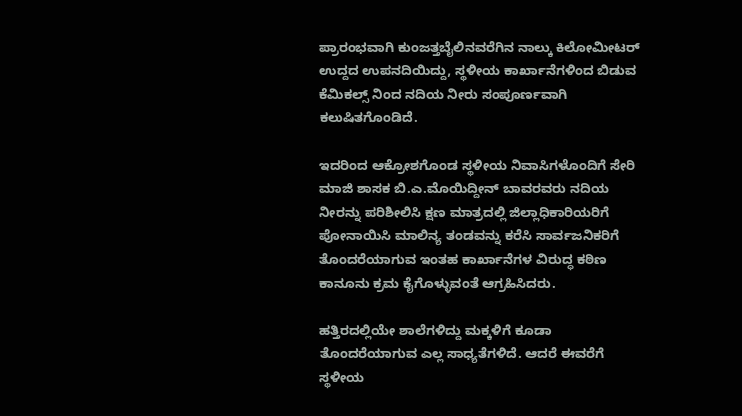ಪ್ರಾರಂಭವಾಗಿ ಕುಂಜತ್ತಬೈಲಿನವರೆಗಿನ ನಾಲ್ಕು ಕಿಲೋಮೀಟರ್ ಉದ್ದದ ಉಪನದಿಯಿದ್ದು, ಸ್ಥಳೀಯ ಕಾರ್ಖಾನೆಗಳಿಂದ ಬಿಡುವ ಕೆಮಿಕಲ್ಸ್ ನಿಂದ ನದಿಯ ನೀರು ಸಂಪೂರ್ಣವಾಗಿ ಕಲುಷಿತಗೊಂಡಿದೆ.

ಇದರಿಂದ ಆಕ್ರೋಶಗೊಂಡ ಸ್ಥಳೀಯ ನಿವಾಸಿಗಳೊಂದಿಗೆ ಸೇರಿ ಮಾಜಿ ಶಾಸಕ ಬಿ.ಎ.ಮೊಯಿದ್ದೀನ್ ಬಾವರವರು ನದಿಯ ನೀರನ್ನು ಪರಿಶೀಲಿಸಿ ಕ್ಷಣ ಮಾತ್ರದಲ್ಲಿ ಜಿಲ್ಲಾಧಿಕಾರಿಯರಿಗೆ ಪೋನಾಯಿಸಿ ಮಾಲಿನ್ಯ ತಂಡವನ್ನು ಕರೆಸಿ ಸಾರ್ವಜನಿಕರಿಗೆ ತೊಂದರೆಯಾಗುವ ಇಂತಹ ಕಾರ್ಖಾನೆಗಳ ವಿರುದ್ಧ ಕಠಿಣ ಕಾನೂನು ಕ್ರಮ ಕೈಗೊಳ್ಳುವಂತೆ ಆಗ್ರಹಿಸಿದರು.

ಹತ್ತಿರದಲ್ಲಿಯೇ ಶಾಲೆಗಳಿದ್ದು ಮಕ್ಕಳಿಗೆ ಕೂಡಾ ತೊಂದರೆಯಾಗುವ ಎಲ್ಲ ಸಾಧ್ಯತೆಗಳಿದೆ. ಆದರೆ ಈವರೆಗೆ ಸ್ಥಳೀಯ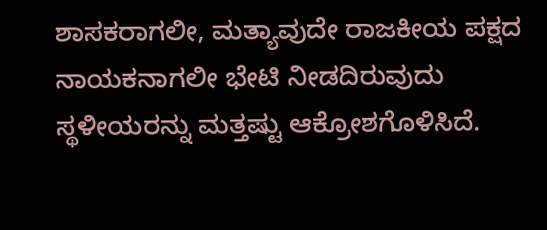ಶಾಸಕರಾಗಲೀ, ಮತ್ಯಾವುದೇ ರಾಜಕೀಯ ಪಕ್ಷದ ನಾಯಕನಾಗಲೀ ಭೇಟಿ ನೀಡದಿರುವುದು ಸ್ಥಳೀಯರನ್ನು ಮತ್ತಷ್ಟು ಆಕ್ರೋಶಗೊಳಿಸಿದೆ.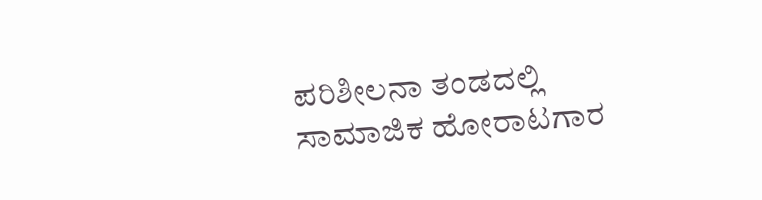ಪರಿಶೀಲನಾ ತಂಡದಲ್ಲಿ ಸಾಮಾಜಿಕ ಹೋರಾಟಗಾರ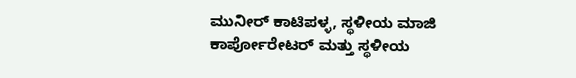ಮುನೀರ್ ಕಾಟಿಪಳ್ಳ, ಸ್ಥಳೀಯ ಮಾಜಿ ಕಾರ್ಪೋರೇಟರ್ ಮತ್ತು ಸ್ಥಳೀಯ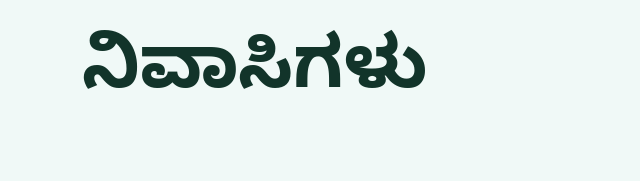ನಿವಾಸಿಗಳು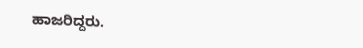ಹಾಜರಿದ್ದರು.